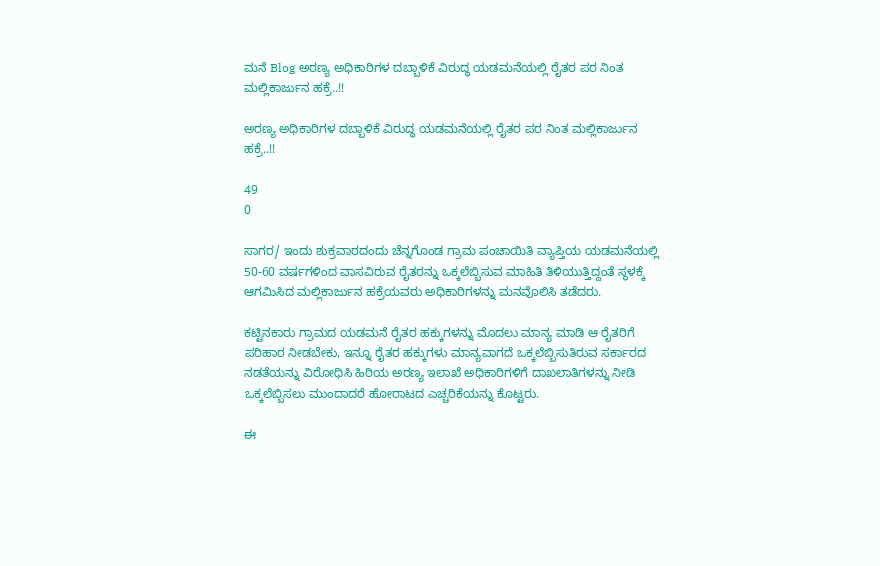ಮನೆ Blog ಅರಣ್ಯ ಅಧಿಕಾರಿಗಳ ದಬ್ಬಾಳಿಕೆ ವಿರುದ್ಧ ಯಡಮನೆಯಲ್ಲಿ ರೈತರ ಪರ ನಿಂತ ಮಲ್ಲಿಕಾರ್ಜುನ ಹಕ್ರೆ..!!

ಅರಣ್ಯ ಅಧಿಕಾರಿಗಳ ದಬ್ಬಾಳಿಕೆ ವಿರುದ್ಧ ಯಡಮನೆಯಲ್ಲಿ ರೈತರ ಪರ ನಿಂತ ಮಲ್ಲಿಕಾರ್ಜುನ ಹಕ್ರೆ..!!

49
0

ಸಾಗರ/ ಇಂದು ಶುಕ್ರವಾರದಂದು ಚೆನ್ನಗೊಂಡ ಗ್ರಾಮ ಪಂಚಾಯಿತಿ ವ್ಯಾಪ್ತಿಯ ಯಡಮನೆಯಲ್ಲಿ 50-60 ವರ್ಷಗಳಿಂದ ವಾಸವಿರುವ ರೈತರನ್ನು ಒಕ್ಕಲೆಬ್ಬಿಸುವ ಮಾಹಿತಿ ತಿಳಿಯುತ್ತಿದ್ದಂತೆ ಸ್ಥಳಕ್ಕೆ ಆಗಮಿಸಿದ ಮಲ್ಲಿಕಾರ್ಜುನ ಹಕ್ರೆಯವರು ಅಧಿಕಾರಿಗಳನ್ನು ಮನವೊಲಿಸಿ ತಡೆದರು.

ಕಟ್ಟಿನಕಾರು ಗ್ರಾಮದ ಯಡಮನೆ ರೈತರ ಹಕ್ಕುಗಳನ್ನು ಮೊದಲು ಮಾನ್ಯ ಮಾಡಿ ಆ ರೈತರಿಗೆ ಪರಿಹಾರ ನೀಡಬೇಕು, ಇನ್ನೂ ರೈತರ ಹಕ್ಕುಗಳು ಮಾನ್ಯವಾಗದೆ ಒಕ್ಕಲೆಬ್ಬಿಸುತಿರುವ ಸರ್ಕಾರದ ನಡತೆಯನ್ನು ವಿರೋಧಿಸಿ ಹಿರಿಯ ಅರಣ್ಯ ಇಲಾಖೆ ಅಧಿಕಾರಿಗಳಿಗೆ ದಾಖಲಾತಿಗಳನ್ನು ನೀಡಿ ಒಕ್ಕಲೆಬ್ಬಿಸಲು ಮುಂದಾದರೆ ಹೋರಾಟದ ಎಚ್ಚರಿಕೆಯನ್ನು ಕೊಟ್ಟರು.

ಈ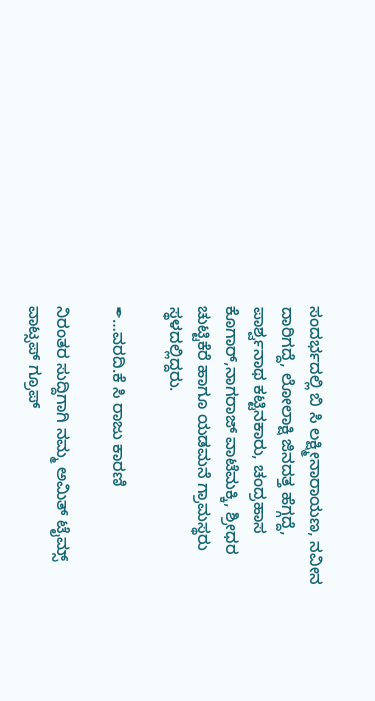ಸಂದರ್ಭದಲ್ಲಿ ಬಿ ಸಿ ಲಕ್ಷ್ಮೀನಾರಾಯಣ, ನವೀನ ದಾರಿಗದ್ದೆ, ಲೋಲಾಕ್ಷಿ ಜಿನದತ್ತ ಹೆಗ್ಗದ್ದೆ, ಪಾರ್ಶ್ವನಾಥ ಕಟ್ಟಿನಕಾರು, ಚಂದ್ರಹಾಸ ಕೊಗಾರ್,ನಾಗರಾಜ್ ವಾಟೆಮಕ್ಕಿ, ಶ್ರೀಧರ ಚುಟ್ಟಿಕೆರೆ ಹಾಗೂ ಯಡಮನೆ ಗ್ರಾಮಸ್ಥರು ಸ್ಥಳದಲ್ಲಿದ್ದರು.

✒…ವರದಿ.ಕೆ ಸಿ ರಾಜು ಕಾರಣಿ

ನಿರಂತರ ಸುದ್ದಿಗಾಗಿ ನಮ್ಮ ಅಮಿತ್ ಟೈಮ್ಸ್ ವಾಟ್ಸಪ್ ಗ್ರೂಪ್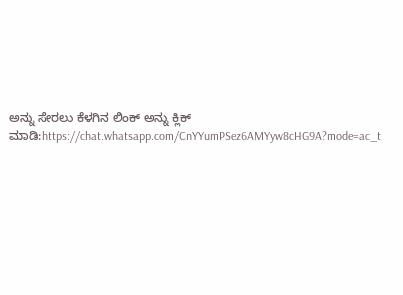ಅನ್ನು ಸೇರಲು ಕೆಳಗಿನ ಲಿಂಕ್ ಅನ್ನು ಕ್ಲಿಕ್ ಮಾಡಿ:https://chat.whatsapp.com/CnYYumPSez6AMYyw8cHG9A?mode=ac_t